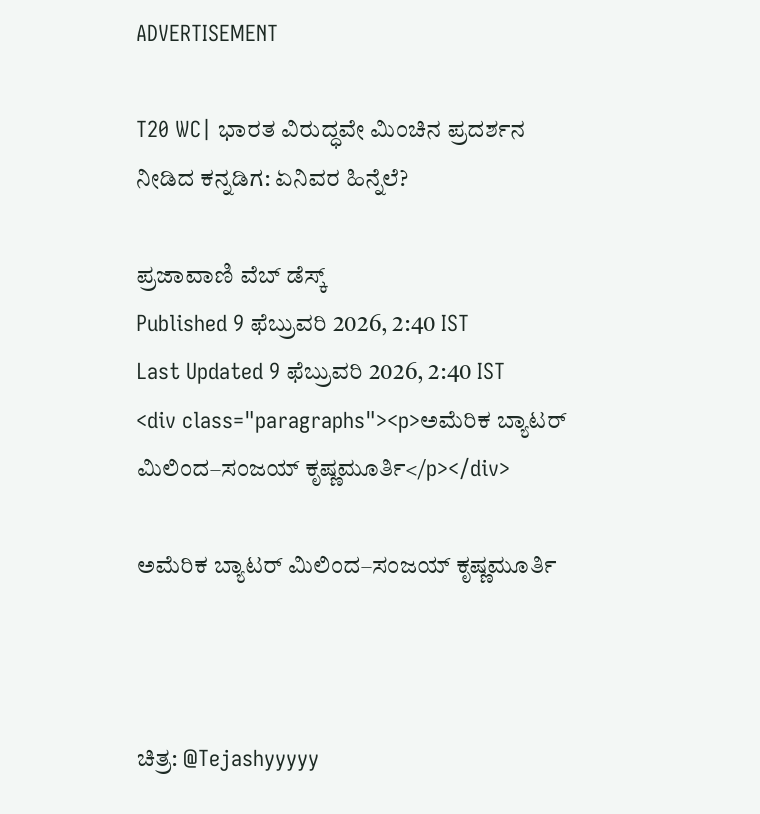ADVERTISEMENT

T20 WC| ಭಾರತ ವಿರುದ್ಧವೇ ಮಿಂಚಿನ ಪ್ರದರ್ಶನ ನೀಡಿದ ಕನ್ನಡಿಗ: ಏನಿವರ ಹಿನ್ನೆಲೆ?

ಪ್ರಜಾವಾಣಿ ವೆಬ್‌ ಡೆಸ್ಕ್‌
Published 9 ಫೆಬ್ರುವರಿ 2026, 2:40 IST
Last Updated 9 ಫೆಬ್ರುವರಿ 2026, 2:40 IST
<div class="paragraphs"><p>ಅಮೆರಿಕ ಬ್ಯಾಟರ್ ಮಿಲಿಂದ–ಸಂಜಯ್ ಕೃಷ್ಣಮೂರ್ತಿ</p></div>

ಅಮೆರಿಕ ಬ್ಯಾಟರ್ ಮಿಲಿಂದ–ಸಂಜಯ್ ಕೃಷ್ಣಮೂರ್ತಿ



ಚಿತ್ರ: @Tejashyyyyy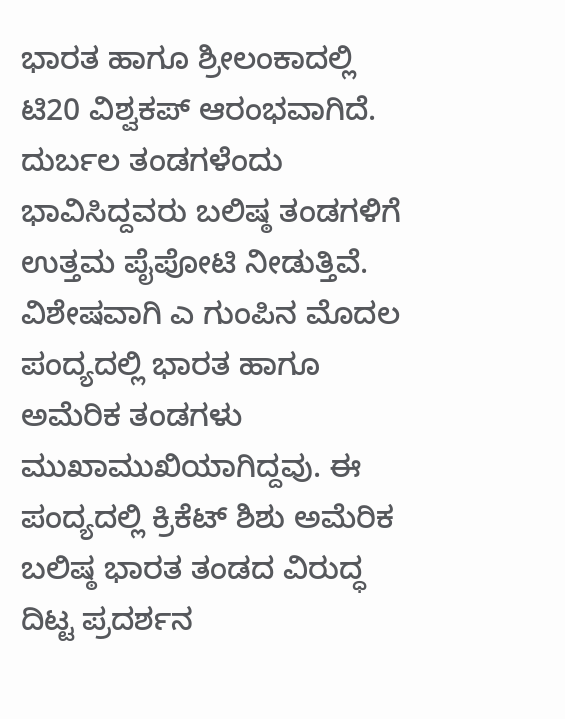ಭಾರತ ಹಾಗೂ ಶ್ರೀಲಂಕಾದಲ್ಲಿ ಟಿ20 ವಿಶ್ವಕಪ್ ಆರಂಭವಾಗಿದೆ. ದುರ್ಬಲ ತಂಡಗಳೆಂದು ಭಾವಿಸಿದ್ದವರು ಬಲಿಷ್ಠ ತಂಡಗಳಿಗೆ ಉತ್ತಮ ಪೈಪೋಟಿ ನೀಡುತ್ತಿವೆ. ವಿಶೇಷವಾಗಿ ಎ ಗುಂಪಿನ ಮೊದಲ ಪಂದ್ಯದಲ್ಲಿ ಭಾರತ ಹಾಗೂ ಅಮೆರಿಕ ತಂಡಗಳು ಮುಖಾಮುಖಿಯಾಗಿದ್ದವು. ಈ ಪಂದ್ಯದಲ್ಲಿ ಕ್ರಿಕೆಟ್ ಶಿಶು ಅಮೆರಿಕ ಬಲಿಷ್ಠ ಭಾರತ ತಂಡದ ವಿರುದ್ಧ ದಿಟ್ಟ ಪ್ರದರ್ಶನ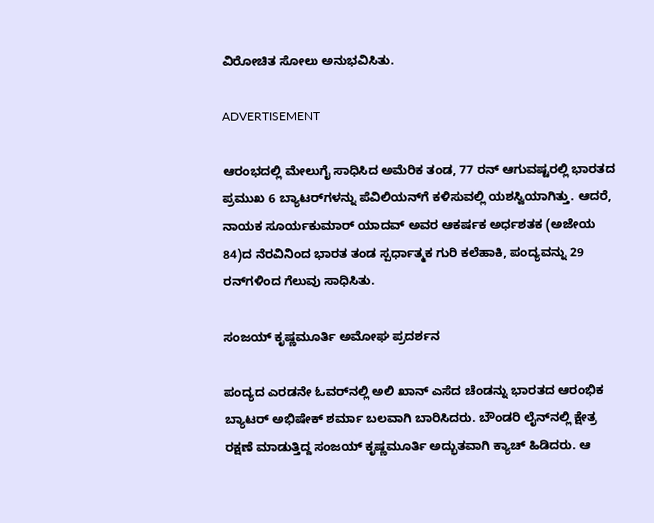ವಿರೋಚಿತ ಸೋಲು ಅನುಭವಿಸಿತು.

ADVERTISEMENT

ಆರಂಭದಲ್ಲಿ ಮೇಲುಗೈ ಸಾಧಿಸಿದ ಅಮೆರಿಕ ತಂಡ, 77 ರನ್ ಆಗುವಷ್ಟರಲ್ಲಿ ಭಾರತದ ಪ್ರಮುಖ 6 ಬ್ಯಾಟರ್‌ಗಳನ್ನು ಪೆವಿಲಿಯನ್‌ಗೆ ಕಳಿಸುವಲ್ಲಿ ಯಶಸ್ವಿಯಾಗಿತ್ತು. ಆದರೆ, ನಾಯಕ ಸೂರ್ಯಕುಮಾರ್ ಯಾದವ್ ಅವರ ಆಕರ್ಷಕ ಅರ್ಧಶತಕ (ಅಜೇಯ 84)ದ ನೆರವಿನಿಂದ ಭಾರತ ತಂಡ ಸ್ಪರ್ಧಾತ್ಮಕ ಗುರಿ ಕಲೆಹಾಕಿ, ಪಂದ್ಯವನ್ನು 29 ರನ್‌ಗಳಿಂದ ಗೆಲುವು ಸಾಧಿಸಿತು.

ಸಂಜಯ್ ಕೃಷ್ಣಮೂರ್ತಿ ಅಮೋಘ ಪ್ರದರ್ಶನ

ಪಂದ್ಯದ ಎರಡನೇ ಓವರ್‌ನಲ್ಲಿ ಅಲಿ ಖಾನ್ ಎಸೆದ ಚೆಂಡನ್ನು ಭಾರತದ ಆರಂಭಿಕ ಬ್ಯಾಟರ್ ಅಭಿಷೇಕ್ ಶರ್ಮಾ ಬಲವಾಗಿ ಬಾರಿಸಿದರು. ಬೌಂಡರಿ ಲೈನ್‌ನಲ್ಲಿ ಕ್ಷೇತ್ರ ರಕ್ಷಣೆ ಮಾಡುತ್ತಿದ್ದ ಸಂಜಯ್ ಕೃಷ್ಣಮೂರ್ತಿ ಅದ್ಭುತವಾಗಿ ಕ್ಯಾಚ್ ಹಿಡಿದರು. ಆ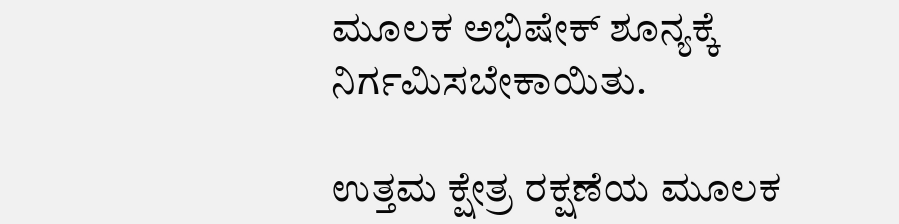ಮೂಲಕ ಅಭಿಷೇಕ್ ಶೂನ್ಯಕ್ಕೆ ನಿರ್ಗಮಿಸಬೇಕಾಯಿತು.

ಉತ್ತಮ ಕ್ಷೇತ್ರ ರಕ್ಷಣೆಯ ಮೂಲಕ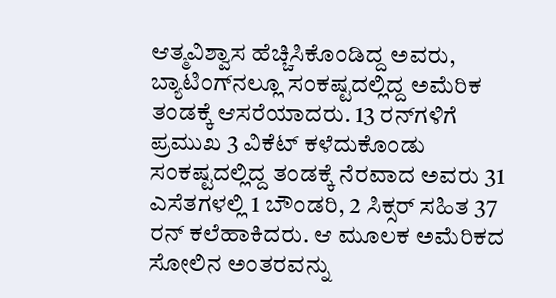ಆತ್ಮವಿಶ್ವಾಸ ಹೆಚ್ಚಿಸಿಕೊಂಡಿದ್ದ ಅವರು, ಬ್ಯಾಟಿಂಗ್‌ನಲ್ಲೂ ಸಂಕಷ್ಟದಲ್ಲಿದ್ದ ಅಮೆರಿಕ ತಂಡಕ್ಕೆ ಆಸರೆಯಾದರು. 13 ರನ್‌ಗಳಿಗೆ ಪ್ರಮುಖ 3 ವಿಕೆಟ್ ಕಳೆದುಕೊಂಡು ಸಂಕಷ್ಟದಲ್ಲಿದ್ದ ತಂಡಕ್ಕೆ ನೆರವಾದ ಅವರು 31 ಎಸೆತಗಳಲ್ಲಿ 1 ಬೌಂಡರಿ, 2 ಸಿಕ್ಸರ್ ಸಹಿತ 37 ರನ್ ಕಲೆಹಾಕಿದರು. ಆ ಮೂಲಕ ಅಮೆರಿಕದ ಸೋಲಿನ ಅಂತರವನ್ನು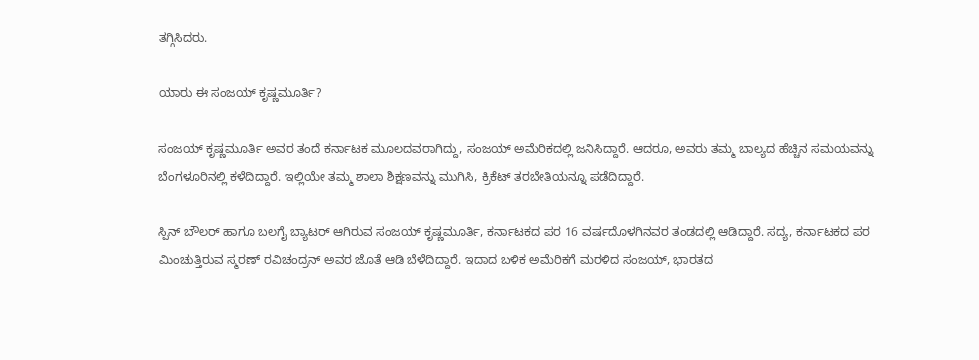ತಗ್ಗಿಸಿದರು.

ಯಾರು ಈ ಸಂಜಯ್ ಕೃಷ್ಣಮೂರ್ತಿ?

ಸಂಜಯ್ ಕೃಷ್ಣಮೂರ್ತಿ ಅವರ ತಂದೆ ಕರ್ನಾಟಕ ಮೂಲದವರಾಗಿದ್ದು, ಸಂಜಯ್ ಅಮೆರಿಕದಲ್ಲಿ ಜನಿಸಿದ್ದಾರೆ. ಆದರೂ, ಅವರು ತಮ್ಮ ಬಾಲ್ಯದ ಹೆಚ್ಚಿನ ಸಮಯವನ್ನು ಬೆಂಗಳೂರಿನಲ್ಲಿ ಕಳೆದಿದ್ದಾರೆ. ಇಲ್ಲಿಯೇ ತಮ್ಮ ಶಾಲಾ ಶಿಕ್ಷಣವನ್ನು ಮುಗಿಸಿ, ಕ್ರಿಕೆಟ್ ತರಬೇತಿಯನ್ನೂ ಪಡೆದಿದ್ದಾರೆ.

ಸ್ಪಿನ್ ಬೌಲರ್ ಹಾಗೂ ಬಲಗೈ ಬ್ಯಾಟರ್ ಆಗಿರುವ ಸಂಜಯ್ ಕೃಷ್ಣಮೂರ್ತಿ, ಕರ್ನಾಟಕದ ಪರ 16 ವರ್ಷದೊಳಗಿನವರ ತಂಡದಲ್ಲಿ ಆಡಿದ್ದಾರೆ. ಸದ್ಯ, ಕರ್ನಾಟಕದ ಪರ ಮಿಂಚುತ್ತಿರುವ ಸ್ಮರಣ್ ರವಿಚಂದ್ರನ್ ಅವರ ಜೊತೆ ಆಡಿ ಬೆಳೆದಿದ್ದಾರೆ. ಇದಾದ ಬಳಿಕ ಅಮೆರಿಕಗೆ ಮರಳಿದ ಸಂಜಯ್, ಭಾರತದ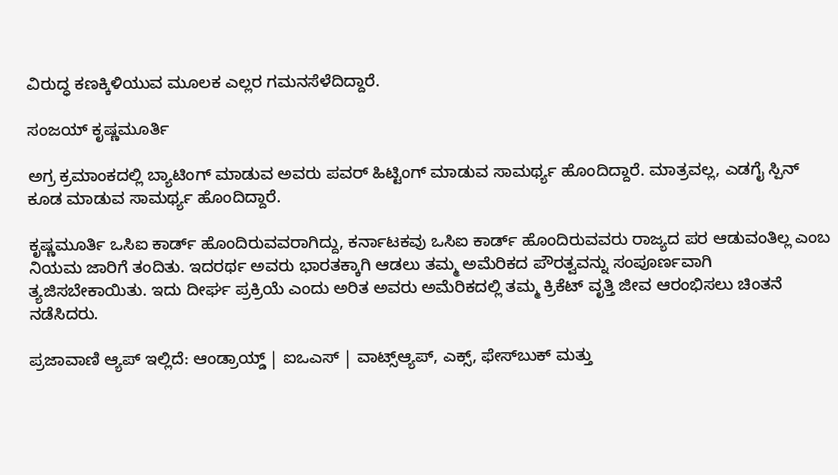ವಿರುದ್ಧ ಕಣಕ್ಕಿಳಿಯುವ ಮೂಲಕ ಎಲ್ಲರ ಗಮನಸೆಳೆದಿದ್ದಾರೆ.

ಸಂಜಯ್ ಕೃಷ್ಣಮೂರ್ತಿ

ಅಗ್ರ ಕ್ರಮಾಂಕದಲ್ಲಿ ಬ್ಯಾಟಿಂಗ್ ಮಾಡುವ ಅವರು ಪವರ್ ಹಿಟ್ಟಿಂಗ್ ಮಾಡುವ ಸಾಮರ್ಥ್ಯ ಹೊಂದಿದ್ದಾರೆ. ಮಾತ್ರವಲ್ಲ, ಎಡಗೈ ಸ್ಪಿನ್‌ ಕೂಡ ಮಾಡುವ ಸಾಮರ್ಥ್ಯ ಹೊಂದಿದ್ದಾರೆ.

ಕೃಷ್ಣಮೂರ್ತಿ ಒಸಿಐ ಕಾರ್ಡ್ ಹೊಂದಿರುವವರಾಗಿದ್ದು, ಕರ್ನಾಟಕವು ಒಸಿಐ ಕಾರ್ಡ್ ಹೊಂದಿರುವವರು ರಾಜ್ಯದ ಪರ ಆಡುವಂತಿಲ್ಲ ಎಂಬ ನಿಯಮ ಜಾರಿಗೆ ತಂದಿತು. ಇದರರ್ಥ ಅವರು ಭಾರತಕ್ಕಾಗಿ ಆಡಲು ತಮ್ಮ ಅಮೆರಿಕದ ಪೌರತ್ವವನ್ನು ಸಂಪೂರ್ಣವಾಗಿ ತ್ಯಜಿಸಬೇಕಾಯಿತು. ಇದು ದೀರ್ಘ ಪ್ರಕ್ರಿಯೆ ಎಂದು ಅರಿತ ಅವರು ಅಮೆರಿಕದಲ್ಲಿ ತಮ್ಮ ಕ್ರಿಕೆಟ್ ವೃತ್ತಿ ಜೀವ ಆರಂಭಿಸಲು ಚಿಂತನೆ ನಡೆಸಿದರು.

ಪ್ರಜಾವಾಣಿ ಆ್ಯಪ್ ಇಲ್ಲಿದೆ: ಆಂಡ್ರಾಯ್ಡ್ | ಐಒಎಸ್ | ವಾಟ್ಸ್ಆ್ಯಪ್, ಎಕ್ಸ್, ಫೇಸ್‌ಬುಕ್ ಮತ್ತು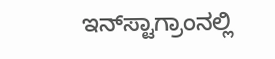ಇನ್‌ಸ್ಟಾಗ್ರಾಂನಲ್ಲಿ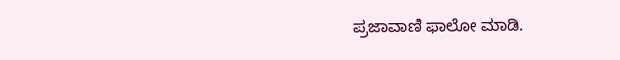ಪ್ರಜಾವಾಣಿ ಫಾಲೋ ಮಾಡಿ.